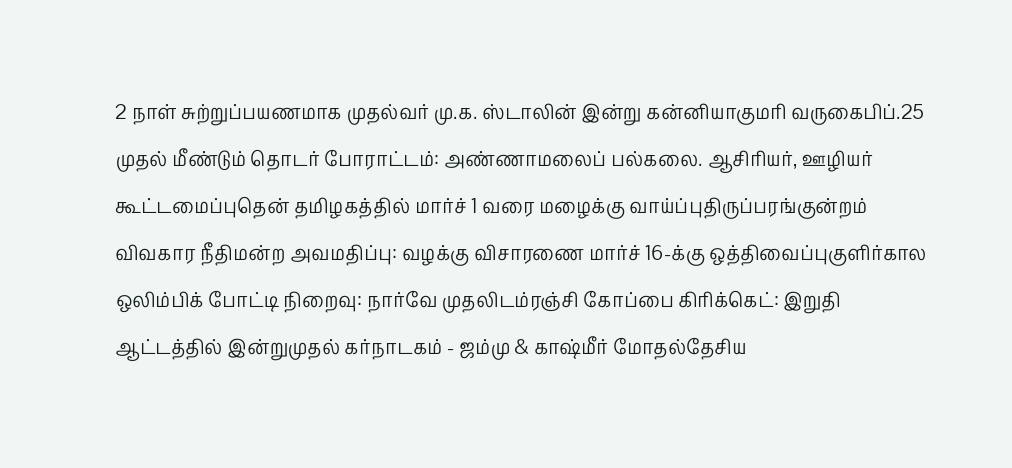2 நாள் சுற்றுப்பயணமாக முதல்வர் மு.க. ஸ்டாலின் இன்று கன்னியாகுமரி வருகைபிப்.25 முதல் மீண்டும் தொடர் போராட்டம்: அண்ணாமலைப் பல்கலை. ஆசிரியர், ஊழியர் கூட்டமைப்புதென் தமிழகத்தில் மார்ச் 1 வரை மழைக்கு வாய்ப்புதிருப்பரங்குன்றம் விவகார நீதிமன்ற அவமதிப்பு: வழக்கு விசாரணை மார்ச் 16-க்கு ஒத்திவைப்புகுளிர்கால ஒலிம்பிக் போட்டி நிறைவு: நார்வே முதலிடம்ரஞ்சி கோப்பை கிரிக்கெட்: இறுதி ஆட்டத்தில் இன்றுமுதல் கர்நாடகம் - ஜம்மு & காஷ்மீர் மோதல்தேசிய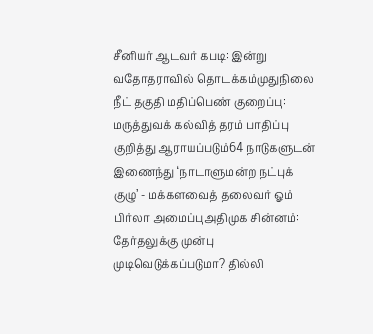சீனியர் ஆடவர் கபடி: இன்று வதோதராவில் தொடக்கம்முதுநிலை நீட் தகுதி மதிப்பெண் குறைப்பு: மருத்துவக் கல்வித் தரம் பாதிப்பு குறித்து ஆராயப்படும்64 நாடுகளுடன் இணைந்து ‘நாடாளுமன்ற நட்புக் குழு’ - மக்களவைத் தலைவர் ஓம் பிர்லா அமைப்புஅதிமுக சின்னம்: தேர்தலுக்கு முன்பு முடிவெடுக்கப்படுமா? தில்லி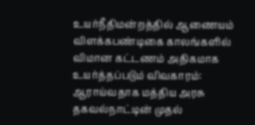உயர்நீதிமன்றத்தில் ஆணையம் விளக்கபண்டிகை காலங்களில் விமான கட்டணம் அதிகமாக உயர்த்தப்படும் விவகாரம்: ஆராய்வதாக மத்திய அரசு தகவல்நாட்டின் முதல்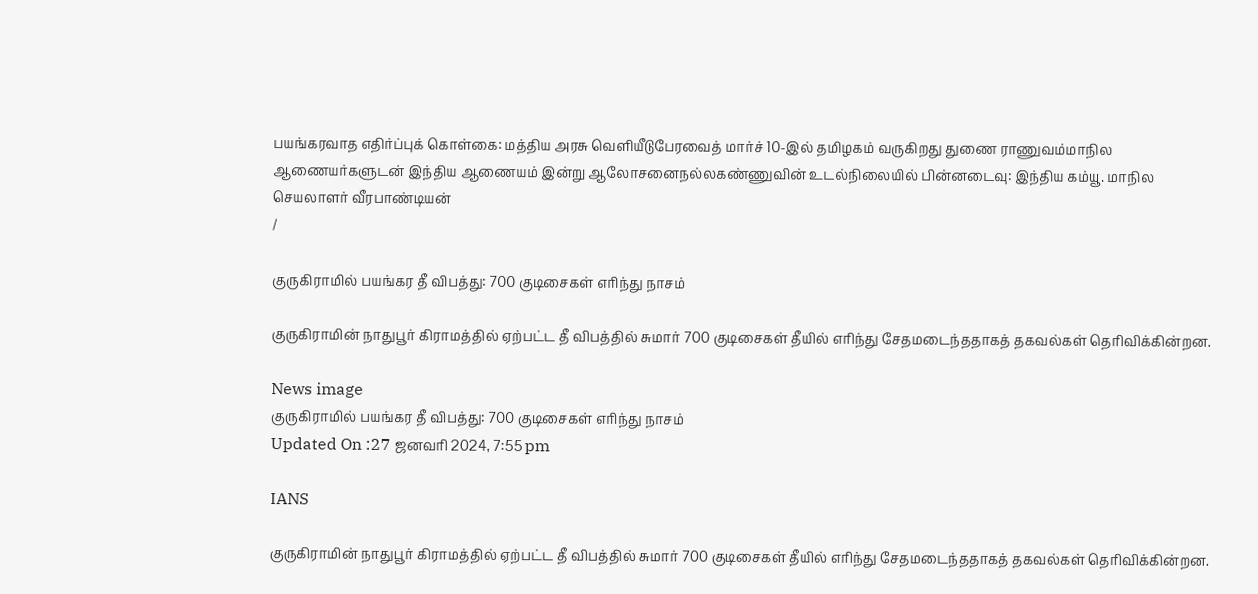பயங்கரவாத எதிர்ப்புக் கொள்கை: மத்திய அரசு வெளியீடுபேரவைத் மார்ச் 10-இல் தமிழகம் வருகிறது துணை ராணுவம்மாநில ஆணையர்களுடன் இந்திய ஆணையம் இன்று ஆலோசனைநல்லகண்ணுவின் உடல்நிலையில் பின்னடைவு: இந்திய கம்யூ. மாநில செயலாளர் வீரபாண்டியன்
/

குருகிராமில் பயங்கர தீ விபத்து: 700 குடிசைகள் எரிந்து நாசம்

குருகிராமின் நாதுபூர் கிராமத்தில் ஏற்பட்ட தீ விபத்தில் சுமார் 700 குடிசைகள் தீயில் எரிந்து சேதமடைந்ததாகத் தகவல்கள் தெரிவிக்கின்றன.

News image
குருகிராமில் பயங்கர தீ விபத்து: 700 குடிசைகள் எரிந்து நாசம்
Updated On :27 ஜனவரி 2024, 7:55 pm

IANS

குருகிராமின் நாதுபூர் கிராமத்தில் ஏற்பட்ட தீ விபத்தில் சுமார் 700 குடிசைகள் தீயில் எரிந்து சேதமடைந்ததாகத் தகவல்கள் தெரிவிக்கின்றன.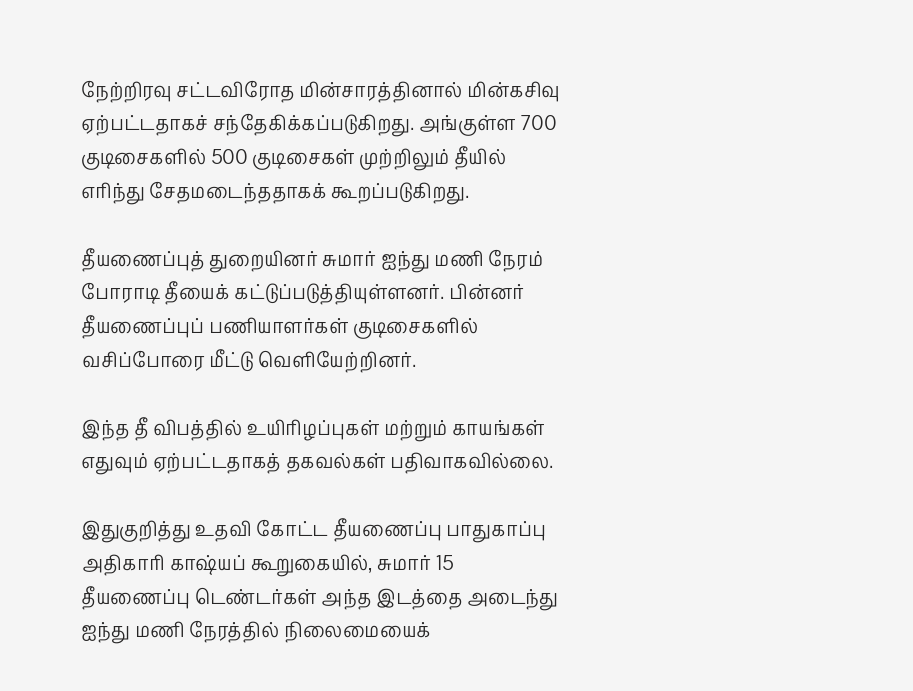நேற்றிரவு சட்டவிரோத மின்சாரத்தினால் மின்கசிவு ஏற்பட்டதாகச் சந்தேகிக்கப்படுகிறது. அங்குள்ள 700 குடிசைகளில் 500 குடிசைகள் முற்றிலும் தீயில் எரிந்து சேதமடைந்ததாகக் கூறப்படுகிறது.

தீயணைப்புத் துறையினர் சுமார் ஐந்து மணி நேரம் போராடி தீயைக் கட்டுப்படுத்தியுள்ளனர். பின்னர் தீயணைப்புப் பணியாளர்கள் குடிசைகளில் வசிப்போரை மீட்டு வெளியேற்றினர்.

இந்த தீ விபத்தில் உயிரிழப்புகள் மற்றும் காயங்கள் எதுவும் ஏற்பட்டதாகத் தகவல்கள் பதிவாகவில்லை.

இதுகுறித்து உதவி கோட்ட தீயணைப்பு பாதுகாப்பு அதிகாரி காஷ்யப் கூறுகையில், சுமார் 15 தீயணைப்பு டெண்டர்கள் அந்த இடத்தை அடைந்து ஐந்து மணி நேரத்தில் நிலைமையைக்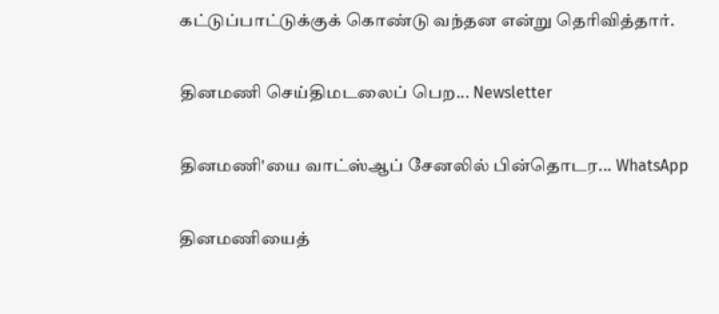கட்டுப்பாட்டுக்குக் கொண்டு வந்தன என்று தெரிவித்தார்.

தினமணி செய்திமடலைப் பெற... Newsletter

தினமணி'யை வாட்ஸ்ஆப் சேனலில் பின்தொடர... WhatsApp

தினமணியைத்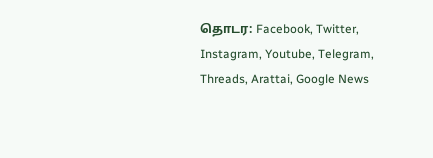தொடர: Facebook, Twitter, Instagram, Youtube, Telegram, Threads, Arattai, Google News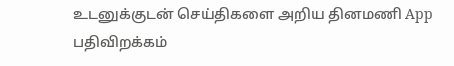உடனுக்குடன் செய்திகளை அறிய தினமணி App பதிவிறக்கம்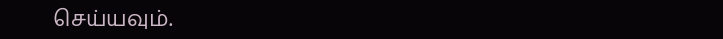செய்யவும்.